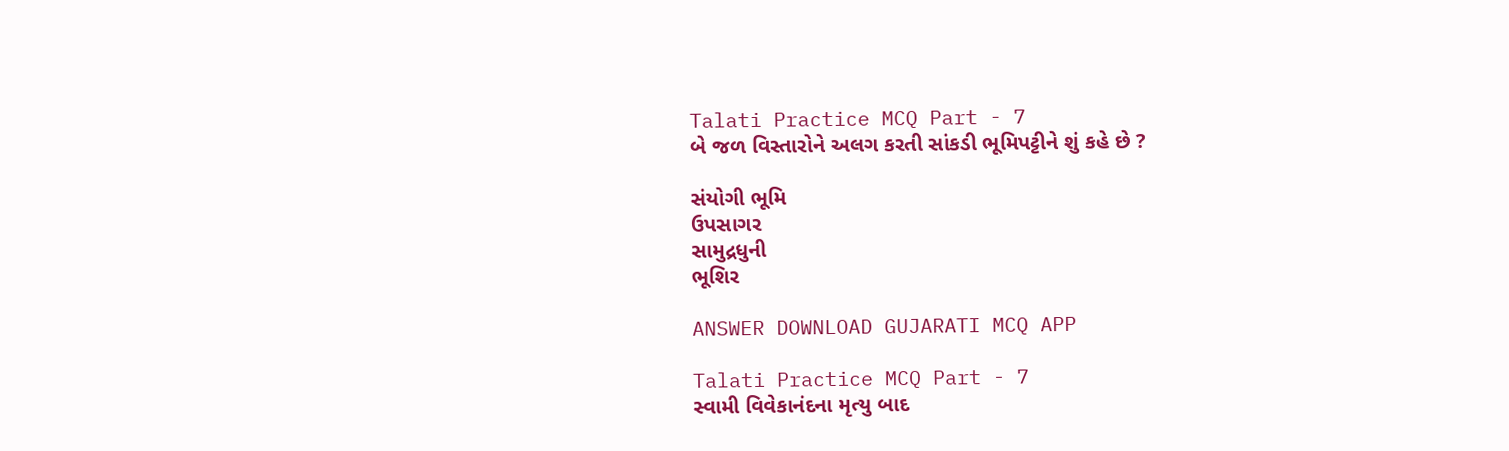Talati Practice MCQ Part - 7
બે જળ વિસ્તારોને અલગ કરતી સાંકડી ભૂમિપટ્ટીને શું કહે છે ?

સંયોગી ભૂમિ
ઉપસાગર
સામુદ્રધુની
ભૂશિર

ANSWER DOWNLOAD GUJARATI MCQ APP

Talati Practice MCQ Part - 7
સ્વામી વિવેકાનંદના મૃત્યુ બાદ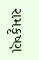રામકૃષ્ણ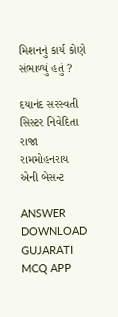મિશનનું કાર્ય કોણે સંભાળ્યું હતું ?

દયાનંદ સરસ્વતી
સિસ્ટર નિવેદિતા
રાજા રામમોહનરાય
એની બેસન્ટ

ANSWER DOWNLOAD GUJARATI MCQ APP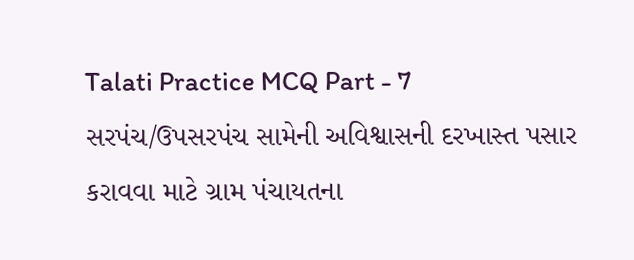Talati Practice MCQ Part - 7
સરપંચ/ઉપસરપંચ સામેની અવિશ્વાસની દરખાસ્ત પસાર કરાવવા માટે ગ્રામ પંચાયતના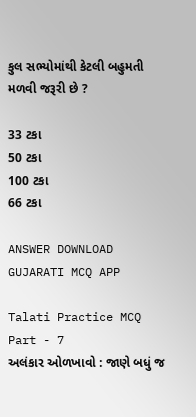કુલ સભ્યોમાંથી કેટલી બહુમતી મળવી જરૂરી છે ?

33 ટકા
50 ટકા
100 ટકા
66 ટકા

ANSWER DOWNLOAD GUJARATI MCQ APP

Talati Practice MCQ Part - 7
અલંકાર ઓળખાવો : જાણે બધું જ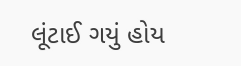લૂંટાઈ ગયું હોય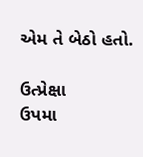એમ તે બેઠો હતો.

ઉત્પ્રેક્ષા
ઉપમા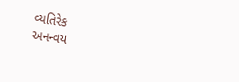વ્યતિરેક
અનન્વય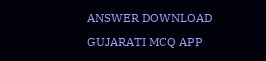ANSWER DOWNLOAD GUJARATI MCQ APP